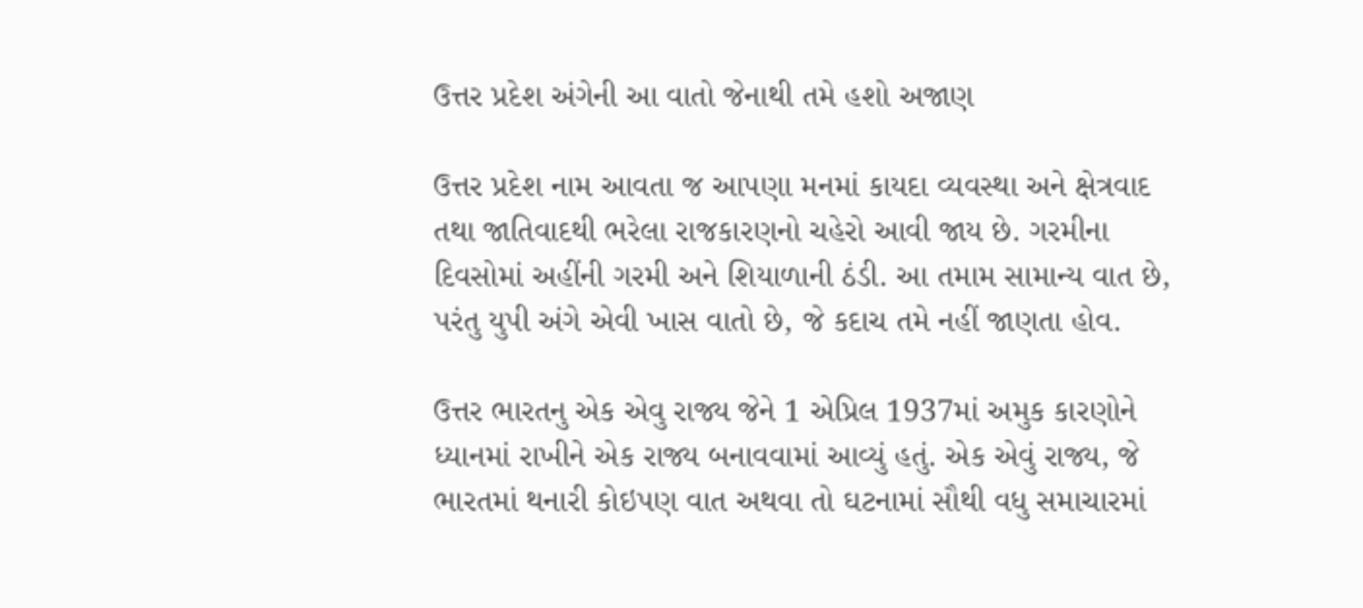ઉત્તર પ્રદેશ અંગેની આ વાતો જેનાથી તમે હશો અજાણ

ઉત્તર પ્રદેશ નામ આવતા જ આપણા મનમાં કાયદા વ્યવસ્થા અને ક્ષેત્રવાદ તથા જાતિવાદથી ભરેલા રાજકારણનો ચહેરો આવી જાય છે. ગરમીના દિવસોમાં અહીંની ગરમી અને શિયાળાની ઠંડી. આ તમામ સામાન્ય વાત છે, પરંતુ યુપી અંગે એવી ખાસ વાતો છે, જે કદાચ તમે નહીં જાણતા હોવ.

ઉત્તર ભારતનુ એક એવુ રાજ્ય જેને 1 એપ્રિલ 1937માં અમુક કારણોને ધ્યાનમાં રાખીને એક રાજ્ય બનાવવામાં આવ્યું હતું. એક એવું રાજ્ય, જે ભારતમાં થનારી કોઇપણ વાત અથવા તો ઘટનામાં સૌથી વધુ સમાચારમાં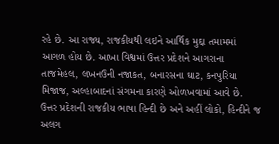રહે છે. આ રાજ્ય, રાજકીયથી લઇને આર્થિક મુદ્દા તમામમાં આગળ હોય છે. આખા વિશ્વમાં ઉત્તર પ્રદેશને આગરાના તાજમેહલ, લખનઉની નજાકત, બનારસના ઘાટ, કનપુરિયા મિજાજ, અલ્હાબાદનાં સંગમના કારણે ઓળખવામાં આવે છે. ઉત્તર પ્રદેશની રાજકીય ભાષા હિન્દી છે અને અહીં લોકો, હિન્દીને જ અલગ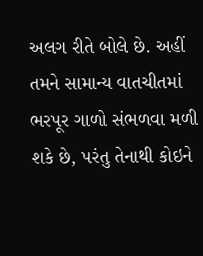અલગ રીતે બોલે છે. અહીં તમને સામાન્ય વાતચીતમાં ભરપૂર ગાળો સંભળવા મળી શકે છે, પરંતુ તેનાથી કોઇને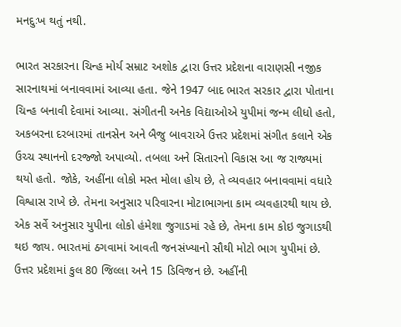મનદુઃખ થતું નથી.

ભારત સરકારના ચિન્હ મોર્ય સમ્રાટ અશોક દ્વારા ઉત્તર પ્રદેશના વારાણસી નજીક સારનાથમાં બનાવવામાં આવ્યા હતા. જેને 1947 બાદ ભારત સરકાર દ્વારા પોતાના ચિન્હ બનાવી દેવામાં આવ્યા. સંગીતની અનેક વિદ્યાઓએ યુપીમાં જન્મ લીધો હતો, અકબરના દરબારમાં તાનસેન અને બૈજુ બાવરાએ ઉત્તર પ્રદેશમાં સંગીત કલાને એક ઉચ્ચ સ્થાનનો દરજ્જો અપાવ્યો. તબલા અને સિતારનો વિકાસ આ જ રાજ્યમાં થયો હતો. જોકે, અહીંના લોકો મસ્ત મોલા હોય છે, તે વ્યવહાર બનાવવામાં વધારે વિશ્વાસ રાખે છે. તેમના અનુસાર પરિવારના મોટાભાગના કામ વ્યવહારથી થાય છે. એક સર્વે અનુસાર યુપીના લોકો હંમેશા જુગાડમાં રહે છે, તેમના કામ કોઇ જુગાડથી થઇ જાય. ભારતમાં ઠગવામાં આવતી જનસંખ્યાનો સૌથી મોટો ભાગ યુપીમાં છે. ઉત્તર પ્રદેશમાં કુલ 80 જિલ્લા અને 15 ડિવિજન છે. અહીંની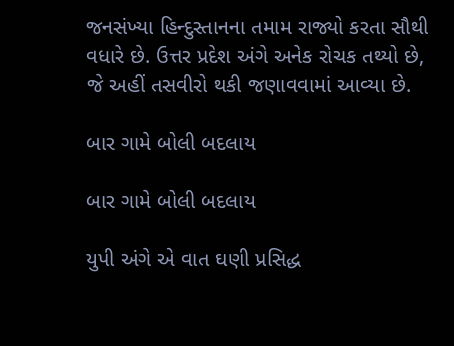જનસંખ્યા હિન્દુસ્તાનના તમામ રાજ્યો કરતા સૌથી વધારે છે. ઉત્તર પ્રદેશ અંગે અનેક રોચક તથ્યો છે, જે અહીં તસવીરો થકી જણાવવામાં આવ્યા છે.

બાર ગામે બોલી બદલાય

બાર ગામે બોલી બદલાય

યુપી અંગે એ વાત ઘણી પ્રસિદ્ધ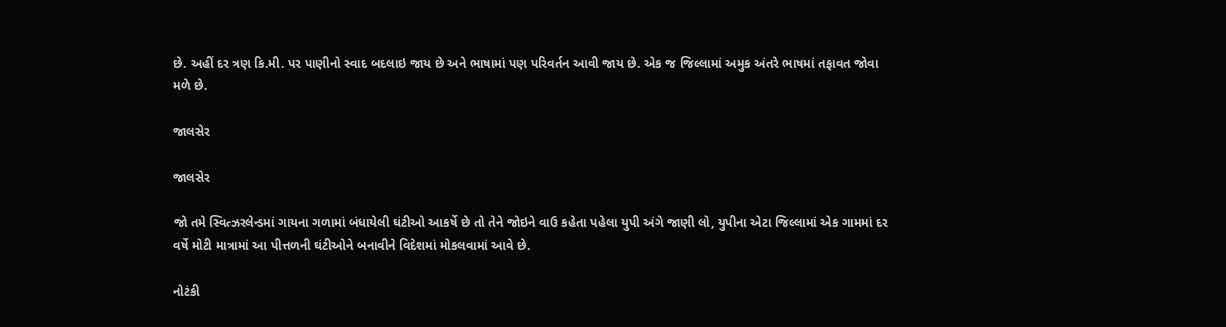છે. અહીં દર ત્રણ કિ.મી. પર પાણીનો સ્વાદ બદલાઇ જાય છે અને ભાષામાં પણ પરિવર્તન આવી જાય છે. એક જ જિલ્લામાં અમુક અંતરે ભાષમાં તફાવત જોવા મળે છે.

જાલસેર

જાલસેર

જો તમે સ્વિત્ઝરલેન્ડમાં ગાયના ગળામાં બંધાયેલી ઘંટીઓ આકર્ષે છે તો તેને જોઇને વાઉ કહેતા પહેલા યુપી અંગે જાણી લો, યુપીના એટા જિલ્લામાં એક ગામમાં દર વર્ષે મોટી માત્રામાં આ પીત્તળની ઘંટીઓને બનાવીને વિદેશમાં મોકલવામાં આવે છે.

નોટંકી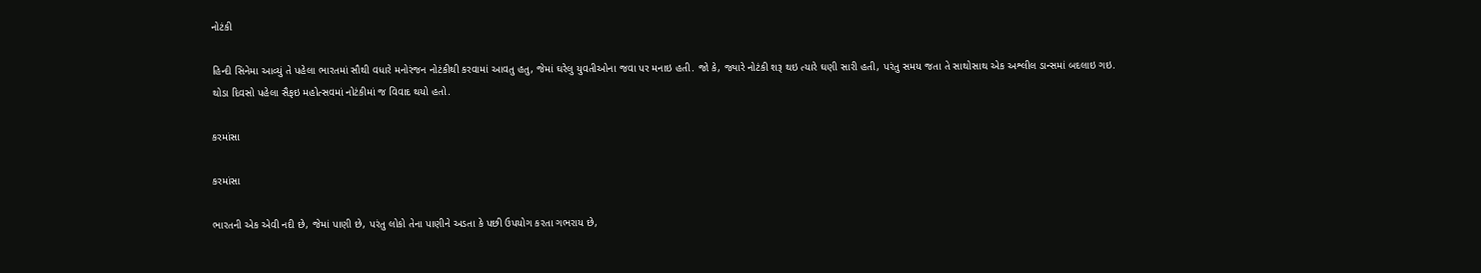નોટંકી

હિન્દી સિનેમા આવ્યું તે પહેલા ભારતમાં સૌથી વધારે મનોરંજન નોટંકીથી કરવામાં આવતુ હતુ, જેમાં ઘરેલુ યુવતીઓના જવા પર મનાઇ હતી. જો કે, જ્યારે નોટંકી શરૂ થઇ ત્યારે ઘણી સારી હતી, પરંતુ સમય જતા તે સાથોસાથ એક અશ્લીલ ડાન્સમાં બદલાઇ ગઇ. થોડા દિવસો પહેલા સૈફઇ મહોત્સવમાં નોટંકીમાં જ વિવાદ થયો હતો.

કરમાંસા

કરમાંસા

ભારતની એક એવી નદી છે, જેમાં પાણી છે, પરંતુ લોકો તેના પાણીને અડતા કે પછી ઉપયોગ કરતા ગભરાય છે,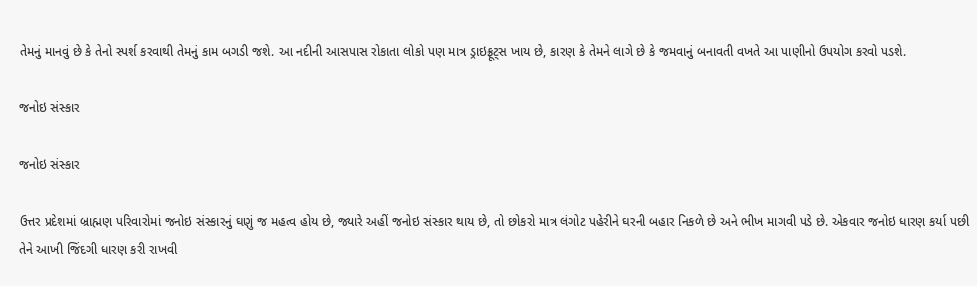તેમનું માનવું છે કે તેનો સ્પર્શ કરવાથી તેમનું કામ બગડી જશે. આ નદીની આસપાસ રોકાતા લોકો પણ માત્ર ડ્રાઇફ્રૂટ્સ ખાય છે, કારણ કે તેમને લાગે છે કે જમવાનું બનાવતી વખતે આ પાણીનો ઉપયોગ કરવો પડશે.

જનોઇ સંસ્કાર

જનોઇ સંસ્કાર

ઉત્તર પ્રદેશમાં બ્રાહ્મણ પરિવારોમાં જનોઇ સંસ્કારનું ઘણું જ મહત્વ હોય છે, જ્યારે અહીં જનોઇ સંસ્કાર થાય છે, તો છોકરો માત્ર લંગોટ પહેરીને ઘરની બહાર નિકળે છે અને ભીખ માગવી પડે છે. એકવાર જનોઇ ધારણ કર્યા પછી તેને આખી જિંદગી ધારણ કરી રાખવી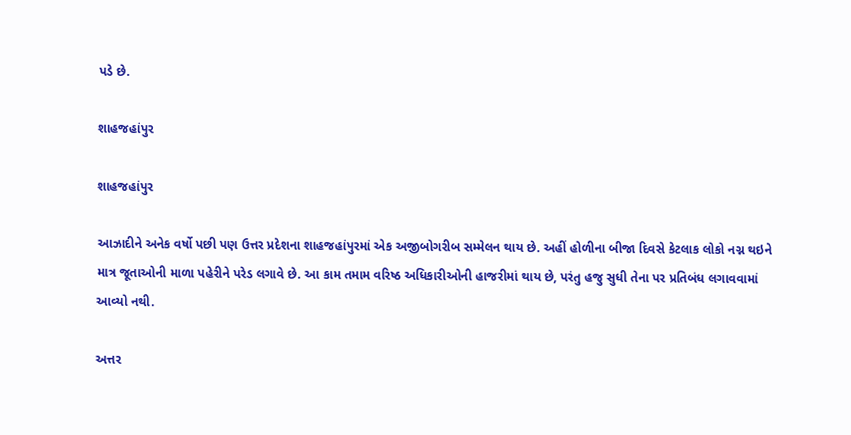પડે છે.

શાહજહાંપુર

શાહજહાંપુર

આઝાદીને અનેક વર્ષો પછી પણ ઉત્તર પ્રદેશના શાહજહાંપુરમાં એક અજીબોગરીબ સમ્મેલન થાય છે. અહીં હોળીના બીજા દિવસે કેટલાક લોકો નગ્ન થઇને માત્ર જૂતાઓની માળા પહેરીને પરેડ લગાવે છે. આ કામ તમામ વરિષ્ઠ અધિકારીઓની હાજરીમાં થાય છે, પરંતુ હજુ સુધી તેના પર પ્રતિબંધ લગાવવામાં આવ્યો નથી.

અત્તર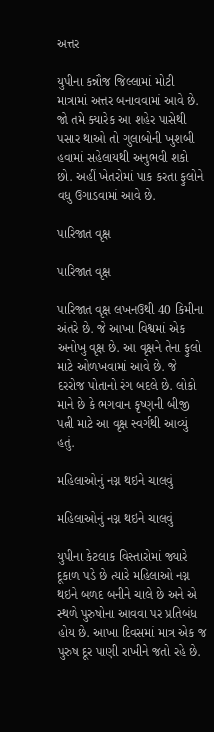અત્તર

યુપીના કન્નૌજ જિલ્લામાં મોટી માત્રામાં અત્તર બનાવવામાં આવે છે. જો તમે ક્યારેક આ શહેર પાસેથી પસાર થાઓ તો ગુલાબોની ખુશબી હવામાં સહેલાયથી અનુભવી શકો છો. અહીં ખેતરોમાં પાક કરતા ફુલોને વધુ ઉગાડવામાં આવે છે.

પારિજાત વૃક્ષ

પારિજાત વૃક્ષ

પારિજાત વૃક્ષ લખનઉથી 40 કિમીના અંતરે છે. જે આખા વિશ્વમાં એક અનોખુ વૃક્ષ છે. આ વૃક્ષને તેના ફુલો માટે ઓળખવામાં આવે છે. જે દરરોજ પોતાનો રંગ બદલે છે. લોકો માને છે કે ભગવાન કૃષ્ણની બીજી પત્ની માટે આ વૃક્ષ સ્વર્ગથી આવ્યું હતું.

મહિલાઓનું નગ્ન થઇને ચાલવું

મહિલાઓનું નગ્ન થઇને ચાલવું

યુપીના કેટલાક વિસ્તારોમાં જ્યારે દૂકાળ પડે છે ત્યારે મહિલાઓ નગ્ન થઇને બળદ બનીને ચાલે છે અને એ સ્થળે પુરુષોના આવવા પર પ્રતિબંધ હોય છે. આખા દિવસમાં માત્ર એક જ પુરુષ દૂર પાણી રાખીને જતો રહે છે.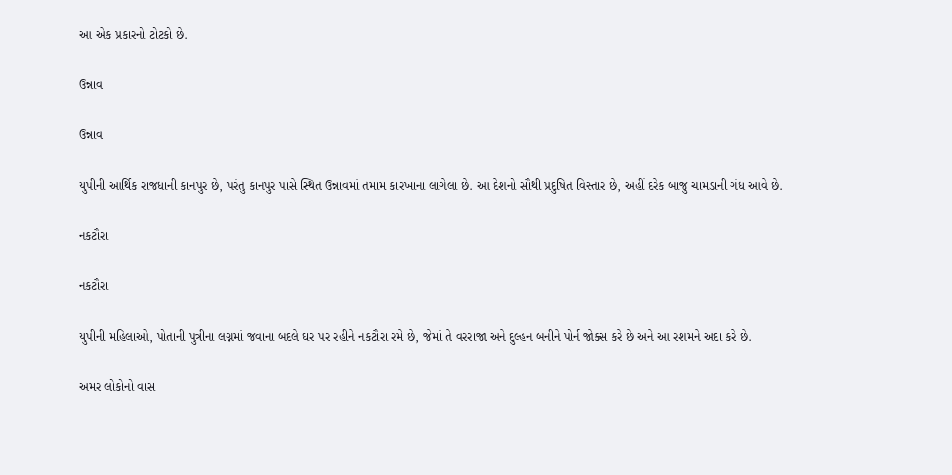આ એક પ્રકારનો ટોટકો છે.

ઉન્નાવ

ઉન્નાવ

યુપીની આર્થિક રાજધાની કાનપુર છે, પરંતુ કાનપુર પાસે સ્થિત ઉન્નાવમાં તમામ કારખાના લાગેલા છે. આ દેશનો સૌથી પ્રદુષિત વિસ્તાર છે, અહીં દરેક બાજુ ચામડાની ગંધ આવે છે.

નકટૌરા

નકટૌરા

યુપીની મહિલાઓ, પોતાની પુત્રીના લગ્નમાં જવાના બદલે ઘર પર રહીને નકટૌરા રમે છે, જેમાં તે વરરાજા અને દુલ્હન બનીને પોર્ન જોક્સ કરે છે અને આ રશમને અદા કરે છે.

અમર લોકોનો વાસ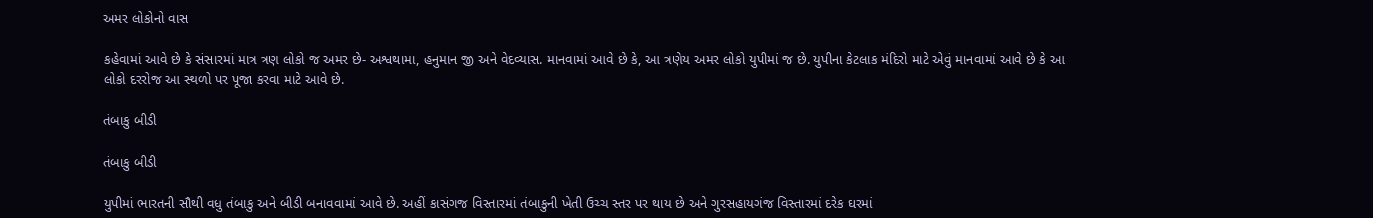અમર લોકોનો વાસ

કહેવામાં આવે છે કે સંસારમાં માત્ર ત્રણ લોકો જ અમર છે- અશ્વથામા, હનુમાન જી અને વેદવ્યાસ. માનવામાં આવે છે કે, આ ત્રણેય અમર લોકો યુપીમાં જ છે. યુપીના કેટલાક મંદિરો માટે એવું માનવામાં આવે છે કે આ લોકો દરરોજ આ સ્થળો પર પૂજા કરવા માટે આવે છે.

તંબાકુ બીડી

તંબાકુ બીડી

યુપીમાં ભારતની સૌથી વધુ તંબાકુ અને બીડી બનાવવામાં આવે છે. અહીં કાસંગજ વિસ્તારમાં તંબાકુની ખેતી ઉચ્ચ સ્તર પર થાય છે અને ગુરસહાયગંજ વિસ્તારમાં દરેક ઘરમાં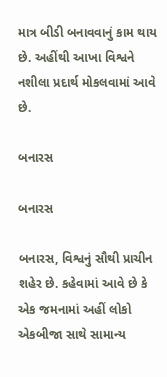માત્ર બીડી બનાવવાનું કામ થાય છે. અહીંથી આખા વિશ્વને નશીલા પ્રદાર્થ મોકલવામાં આવે છે.

બનારસ

બનારસ

બનારસ, વિશ્વનું સૌથી પ્રાચીન શહેર છે. કહેવામાં આવે છે કે એક જમનામાં અહીં લોકો એકબીજા સાથે સામાન્ય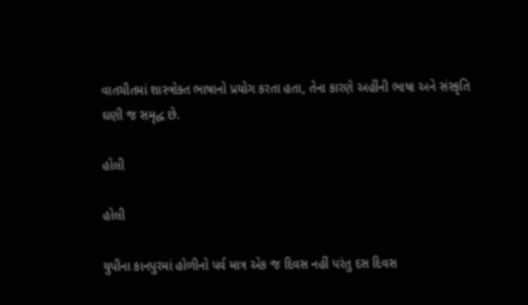વાતચીતમાં શાસ્ત્રોક્ત ભાષાનો પ્રયોગ કરતા હતા, તેના કારણે અહીંની ભાષા અને સંસ્કૃતિ ઘણી જ સમૃદ્ધ છે.

હોલી

હોલી

યુપીના કાનપુરમાં હોળીનો પર્વ માત્ર એક જ દિવસ નહીં પરંતુ દસ દિવસ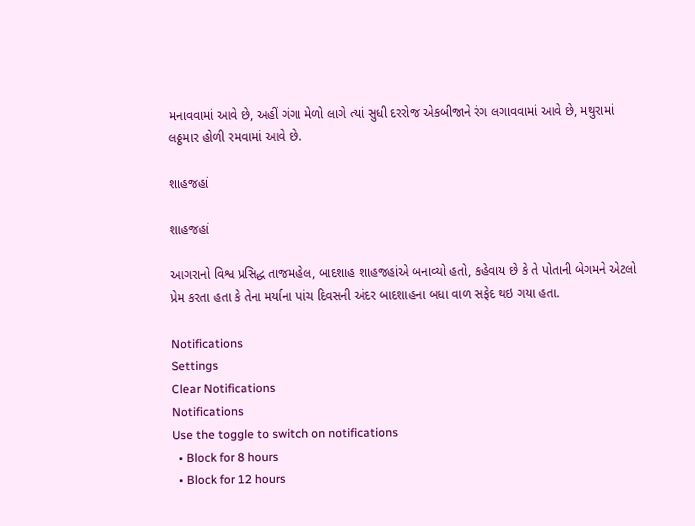મનાવવામાં આવે છે, અહીં ગંગા મેળો લાગે ત્યાં સુધી દરરોજ એકબીજાને રંગ લગાવવામાં આવે છે, મથુરામાં લઠ્ઠમાર હોળી રમવામાં આવે છે.

શાહજહાં

શાહજહાં

આગરાનો વિશ્વ પ્રસિદ્ધ તાજમહેલ, બાદશાહ શાહજહાંએ બનાવ્યો હતો, કહેવાય છે કે તે પોતાની બેગમને એટલો પ્રેમ કરતા હતા કે તેના મર્યાના પાંચ દિવસની અંદર બાદશાહના બધા વાળ સફેદ થઇ ગયા હતા.

Notifications
Settings
Clear Notifications
Notifications
Use the toggle to switch on notifications
  • Block for 8 hours
  • Block for 12 hours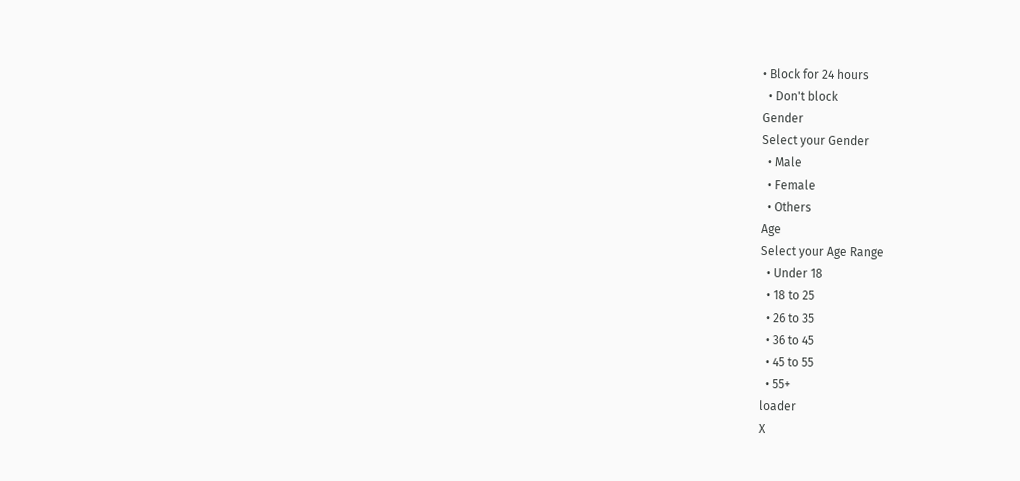• Block for 24 hours
  • Don't block
Gender
Select your Gender
  • Male
  • Female
  • Others
Age
Select your Age Range
  • Under 18
  • 18 to 25
  • 26 to 35
  • 36 to 45
  • 45 to 55
  • 55+
loader
X